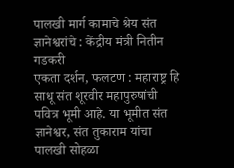पालखी मार्ग कामाचे श्रेय संत ज्ञानेश्वरांचे : केंद्रीय मंत्री नितीन गडकरी
एकता दर्शन, फलटण : महाराष्ट्र हि साधू संत शूरवीर महापुरुषांची पवित्र भूमी आहे. या भूमीत संत ज्ञानेश्वर, संत तुकाराम यांचा पालखी सोहळा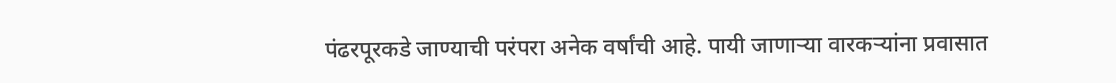पंढरपूरकडे जाण्याची परंपरा अनेक वर्षांची आहे. पायी जाणाऱ्या वारकऱ्यांना प्रवासात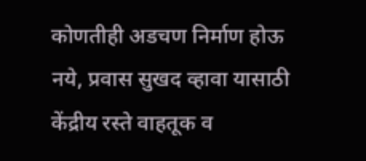कोणतीही अडचण निर्माण होऊ नये, प्रवास सुखद व्हावा यासाठी केंद्रीय रस्ते वाहतूक व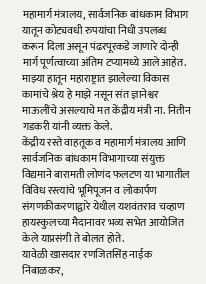महामार्ग मंत्रालय, सार्वजनिक बांधकाम विभाग यातून कोट्यवधी रुपयांचा निधी उपलब्ध करून दिला असून पंढरपूरकडे जाणारे दोन्ही मार्ग पूर्णत्वाच्या अंतिम टप्यामध्ये आले आहेत. माझ्या हातून महाराष्ट्रात झालेल्या विकास कामांचे श्रेय हे माझे नसून संत ज्ञानेश्वर माऊलींचे असल्याचे मत केंद्रीय मंत्री ना. नितीन गडकरी यांनी व्यक्त केले.
केंद्रीय रस्ते वाहतूक व महामार्ग मंत्रालय आणि सार्वजनिक बांधकाम विभागाच्या संयुक्त विद्यमाने बारामती लोणंद फलटण या भागातील विविध रस्त्यांचे भूमिपूजन व लोकार्पण संगणकीकरणाद्वारे येथील यशवंतराव चव्हाण हायस्कुलच्या मैदानावर भव्य सभेत आयोजित केले याप्रसंगी ते बोलत होते.
यावेळी खासदार रणजितसिंह नाईक निंबाळकर,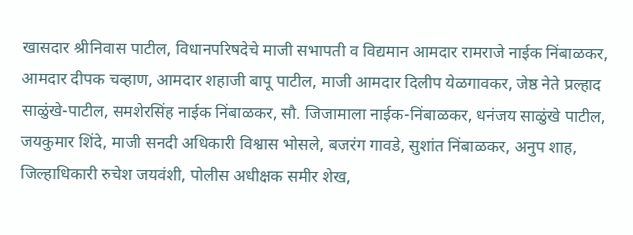खासदार श्रीनिवास पाटील, विधानपरिषदेचे माजी सभापती व विद्यमान आमदार रामराजे नाईक निंबाळकर, आमदार दीपक चव्हाण, आमदार शहाजी बापू पाटील, माजी आमदार दिलीप येळगावकर, जेष्ठ नेते प्रल्हाद साळुंखे-पाटील, समशेरसिंह नाईक निंबाळकर, सौ. जिजामाला नाईक-निंबाळकर, धनंजय साळुंखे पाटील, जयकुमार शिंदे, माजी सनदी अधिकारी विश्वास भोसले, बजरंग गावडे, सुशांत निंबाळकर, अनुप शाह, जिल्हाधिकारी रुचेश जयवंशी, पोलीस अधीक्षक समीर शेख,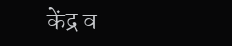केंद्र व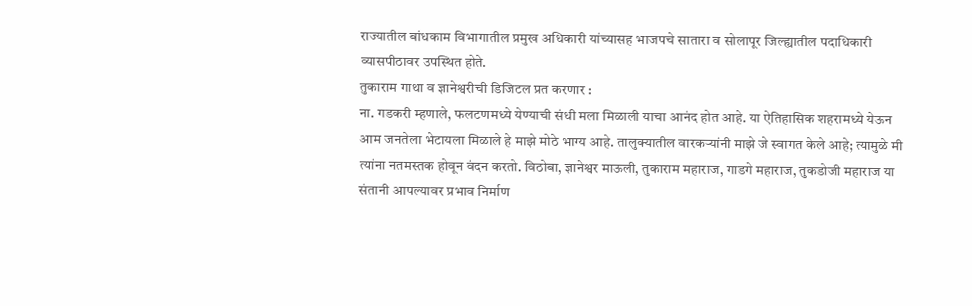राज्यातील बांधकाम विभागातील प्रमुख अधिकारी यांच्यासह भाजपचे सातारा व सोलापूर जिल्ह्यातील पदाधिकारी व्यासपीठावर उपस्थित होते.
तुकाराम गाथा व ज्ञानेश्वरीची डिजिटल प्रत करणार :
ना. गडकरी म्हणाले, फलटणमध्ये येण्याची संधी मला मिळाली याचा आनंद होत आहे. या ऐतिहासिक शहरामध्ये येऊन आम जनतेला भेटायला मिळाले हे माझे मोठे भाग्य आहे. तालुक्यातील वारकऱ्यांनी माझे जे स्वागत केले आहे; त्यामुळे मी त्यांना नतमस्तक होवून वंदन करतो. विठोबा, ज्ञानेश्वर माऊली, तुकाराम महाराज, गाडगे महाराज, तुकडोजी महाराज या संतानी आपल्यावर प्रभाव निर्माण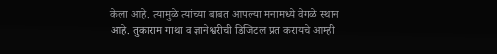केला आहे. त्यामुळे त्यांच्या बाबत आपल्या मनामध्ये वेगळे स्थान आहे. तुकाराम गाथा व ज्ञानेश्वरीची डिजिटल प्रत करायचे आम्ही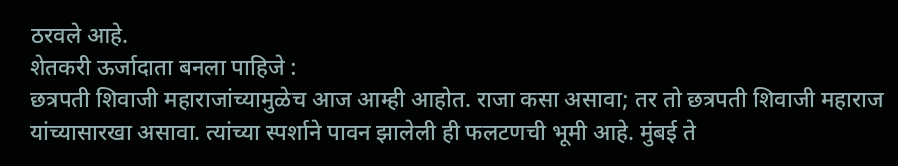ठरवले आहे.
शेतकरी ऊर्जादाता बनला पाहिजे :
छत्रपती शिवाजी महाराजांच्यामुळेच आज आम्ही आहोत. राजा कसा असावा; तर तो छत्रपती शिवाजी महाराज यांच्यासारखा असावा. त्यांच्या स्पर्शाने पावन झालेली ही फलटणची भूमी आहे. मुंबई ते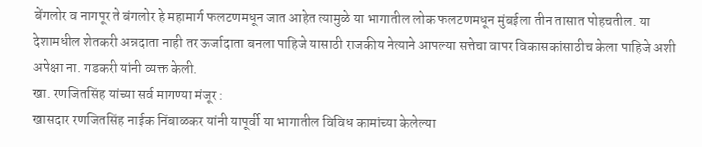बेंगलोर व नागपूर ते बंगलोर हे महामार्ग फलटणमधून जात आहेत त्यामुळे या भागातील लोक फलटणमधून मुंबईला तीन तासात पोहचतील. या देशामधील शेतकरी अन्नदाता नाही तर ऊर्जादाता बनला पाहिजे यासाठी राजकीय नेत्याने आपल्या सत्तेचा वापर विकासकांसाठीच केला पाहिजे अशी अपेक्षा ना. गडकरी यांनी व्यक्त केली.
खा. रणजितसिंह यांच्या सर्व मागण्या मंजूर :
खासदार रणजितसिंह नाईक निंबाळकर यांनी यापूर्वी या भागातील विविध कामांच्या केलेल्या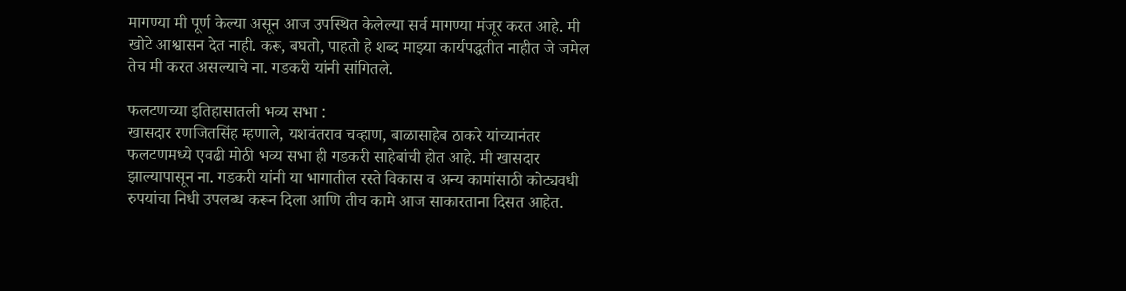मागण्या मी पूर्ण केल्या असून आज उपस्थित केलेल्या सर्व मागण्या मंजूर करत आहे. मी खोटे आश्वासन देत नाही. करू, बघतो, पाहतो हे शब्द माझ्या कार्यपद्धतीत नाहीत जे जमेल तेच मी करत असल्याचे ना. गडकरी यांनी सांगितले.

फलटणच्या इतिहासातली भव्य सभा :
खासदार रणजितसिंह म्हणाले, यशवंतराव चव्हाण, बाळासाहेब ठाकरे यांच्यानंतर फलटणमध्ये एवढी मोठी भव्य सभा ही गडकरी साहेबांची होत आहे. मी खासदार झाल्यापासून ना. गडकरी यांनी या भागातील रस्ते विकास व अन्य कामांसाठी कोट्यवधी रुपयांचा निधी उपलब्ध करून दिला आणि तीच कामे आज साकारताना दिसत आहेत.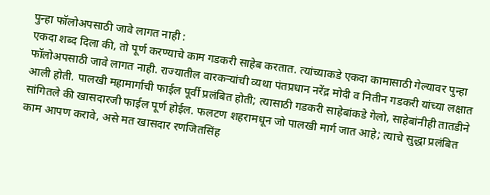पुन्हा फॉलोअपसाठी जावे लागत नाही :
एकदा शब्द दिला की, तो पूर्ण करण्याचे काम गडकरी साहेब करतात. त्यांच्याकडे एकदा कामासाठी गेल्यावर पुन्हा फॉलोअपसाठी जावे लागत नाही. राज्यातील वारकऱ्यांची व्यथा पंतप्रधान नरेंद्र मोदी व नितीन गडकरी यांच्या लक्षात आली होती. पालखी महामार्गाची फाईल पूर्वी प्रलंबित होती; त्यासाठी गडकरी साहेबांकडे गेलो, साहेबांनीही तातडीने सांगितले की खासदारजी फाईल पूर्ण होईल. फलटण शहरामधून जो पालखी मार्ग जात आहे; त्याचे सुद्धा प्रलंबित काम आपण करावे, असे मत खासदार रणजितसिंह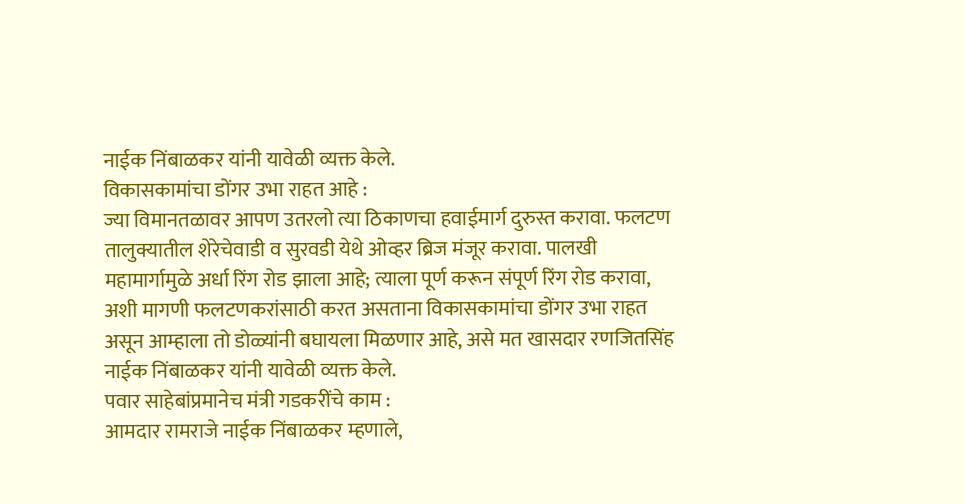नाईक निंबाळकर यांनी यावेळी व्यक्त केले.
विकासकामांचा डोंगर उभा राहत आहे :
ज्या विमानतळावर आपण उतरलो त्या ठिकाणचा हवाईमार्ग दुरुस्त करावा. फलटण तालुक्यातील शेरेचेवाडी व सुरवडी येथे ओव्हर ब्रिज मंजूर करावा. पालखी महामार्गामुळे अर्धा रिंग रोड झाला आहे; त्याला पूर्ण करून संपूर्ण रिंग रोड करावा, अशी मागणी फलटणकरांसाठी करत असताना विकासकामांचा डोंगर उभा राहत असून आम्हाला तो डोळ्यांनी बघायला मिळणार आहे, असे मत खासदार रणजितसिंह नाईक निंबाळकर यांनी यावेळी व्यक्त केले.
पवार साहेबांप्रमानेच मंत्री गडकरींचे काम :
आमदार रामराजे नाईक निंबाळकर म्हणाले,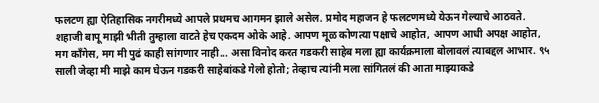फलटण ह्या ऐतिहासिक नगरीमध्ये आपले प्रथमच आगमन झाले असेल. प्रमोद महाजन हे फलटणमध्ये येऊन गेल्याचे आठवते. शहाजी बापू माझी भीती तुम्हाला वाटते हेच एकदम ओके आहे. आपण मूळ कोणत्या पक्षाचे आहोत, आपण आधी अपक्ष आहोत, मग काँगेस, मग मी पुढं काही सांगणार नाही... असा विनोद करत गडकरी साहेब मला ह्या कार्यक्रमाला बोलावलं त्याबद्दल आभार. ९५ साली जेव्हा मी माझे काम घेऊन गडकरी साहेबांकडे गेलो होतो; तेव्हाच त्यांनी मला सांगितलं की आता माझ्याकडे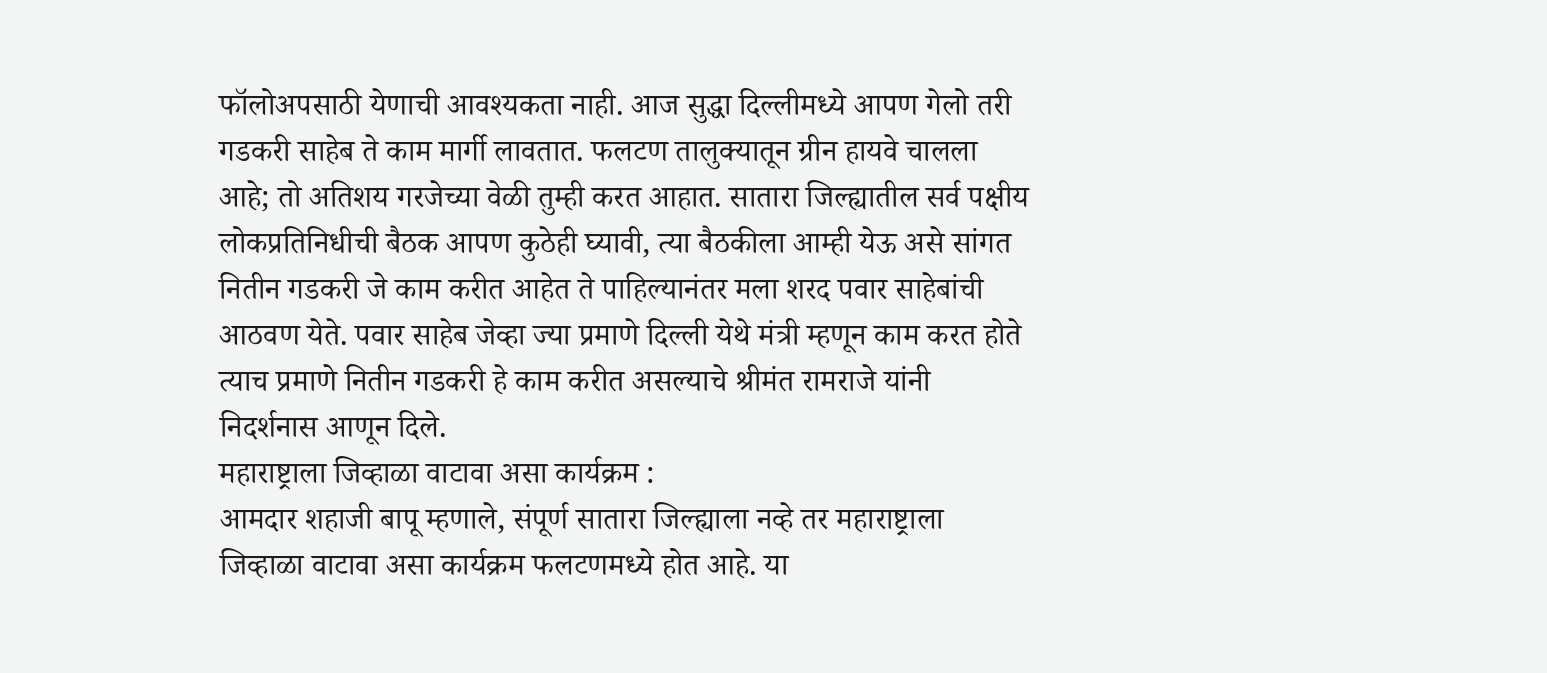फॉलोअपसाठी येणाची आवश्यकता नाही. आज सुद्धा दिल्लीमध्ये आपण गेलो तरी गडकरी साहेब ते काम मार्गी लावतात. फलटण तालुक्यातून ग्रीन हायवे चालला आहे; तो अतिशय गरजेच्या वेळी तुम्ही करत आहात. सातारा जिल्ह्यातील सर्व पक्षीय लोकप्रतिनिधीची बैठक आपण कुठेही घ्यावी, त्या बैठकीला आम्ही येऊ असे सांगत नितीन गडकरी जे काम करीत आहेत ते पाहिल्यानंतर मला शरद पवार साहेबांची आठवण येते. पवार साहेब जेव्हा ज्या प्रमाणे दिल्ली येथे मंत्री म्हणून काम करत होते त्याच प्रमाणे नितीन गडकरी हे काम करीत असल्याचे श्रीमंत रामराजे यांनी निदर्शनास आणून दिले.
महाराष्ट्राला जिव्हाळा वाटावा असा कार्यक्रम :
आमदार शहाजी बापू म्हणाले, संपूर्ण सातारा जिल्ह्याला नव्हे तर महाराष्ट्राला जिव्हाळा वाटावा असा कार्यक्रम फलटणमध्ये होत आहे. या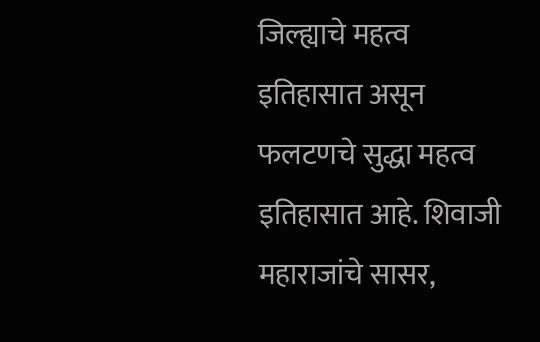जिल्ह्याचे महत्व इतिहासात असून फलटणचे सुद्धा महत्व इतिहासात आहे. शिवाजी महाराजांचे सासर,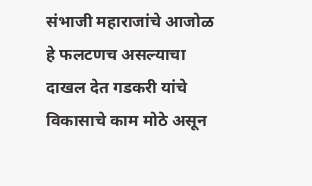संभाजी महाराजांचे आजोळ हे फलटणच असल्याचा दाखल देत गडकरी यांचे विकासाचे काम मोठे असून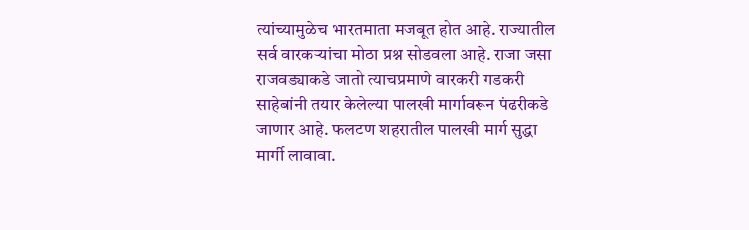त्यांच्यामुळेच भारतमाता मजबूत होत आहे. राज्यातील सर्व वारकऱ्यांचा मोठा प्रश्न सोडवला आहे. राजा जसा राजवड्याकडे जातो त्याचप्रमाणे वारकरी गडकरी साहेबांनी तयार केलेल्या पालखी मार्गावरून पंढरीकडे जाणार आहे. फलटण शहरातील पालखी मार्ग सुद्धा मार्गी लावावा.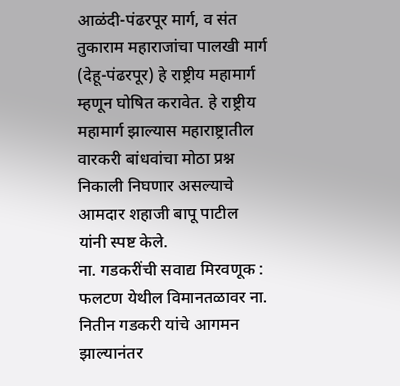आळंदी-पंढरपूर मार्ग, व संत तुकाराम महाराजांचा पालखी मार्ग (देहू-पंढरपूर) हे राष्ट्रीय महामार्ग म्हणून घोषित करावेत. हे राष्ट्रीय महामार्ग झाल्यास महाराष्ट्रातील वारकरी बांधवांचा मोठा प्रश्न निकाली निघणार असल्याचे आमदार शहाजी बापू पाटील यांनी स्पष्ट केले.
ना. गडकरींची सवाद्य मिरवणूक :
फलटण येथील विमानतळावर ना. नितीन गडकरी यांचे आगमन झाल्यानंतर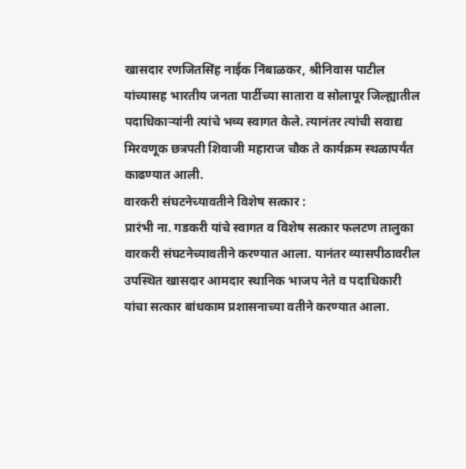खासदार रणजितसिंह नाईक निंबाळकर, श्रीनिवास पाटील यांच्यासह भारतीय जनता पार्टीच्या सातारा व सोलापूर जिल्ह्यातील पदाधिकाऱ्यांनी त्यांचे भव्य स्वागत केले. त्यानंतर त्यांची सवाद्य मिरवणूक छत्रपती शिवाजी महाराज चौक ते कार्यक्रम स्थळापर्यंत काढण्यात आली.
वारकरी संघटनेच्यावतीने विशेष सत्कार :
प्रारंभी ना. गडकरी यांचे स्वागत व विशेष सत्कार फलटण तालुका वारकरी संघटनेच्यावतीने करण्यात आला. यानंतर व्यासपीठावरील उपस्थित खासदार आमदार स्थानिक भाजप नेते व पदाधिकारी यांचा सत्कार बांधकाम प्रशासनाच्या वतीने करण्यात आला.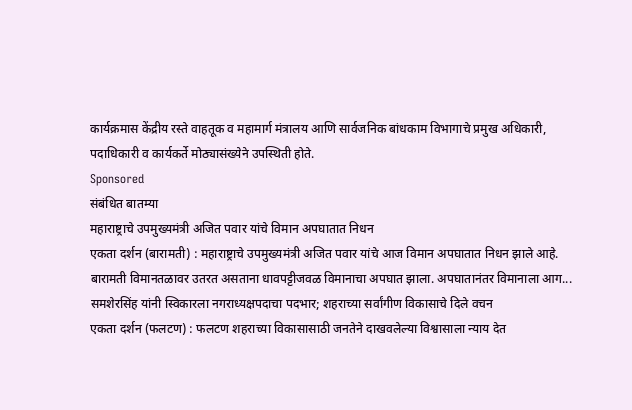कार्यक्रमास केंद्रीय रस्ते वाहतूक व महामार्ग मंत्रालय आणि सार्वजनिक बांधकाम विभागाचे प्रमुख अधिकारी, पदाधिकारी व कार्यकर्ते मोठ्यासंख्येने उपस्थिती होते.
Sponsored
संबंधित बातम्या
महाराष्ट्राचे उपमुख्यमंत्री अजित पवार यांचे विमान अपघातात निधन
एकता दर्शन (बारामती) : महाराष्ट्राचे उपमुख्यमंत्री अजित पवार यांचे आज विमान अपघातात निधन झाले आहे. बारामती विमानतळावर उतरत असताना धावपट्टीजवळ विमानाचा अपघात झाला. अपघातानंतर विमानाला आग...
समशेरसिंह यांनी स्विकारला नगराध्यक्षपदाचा पदभार; शहराच्या सर्वांगीण विकासाचे दिले वचन
एकता दर्शन (फलटण) : फलटण शहराच्या विकासासाठी जनतेने दाखवलेल्या विश्वासाला न्याय देत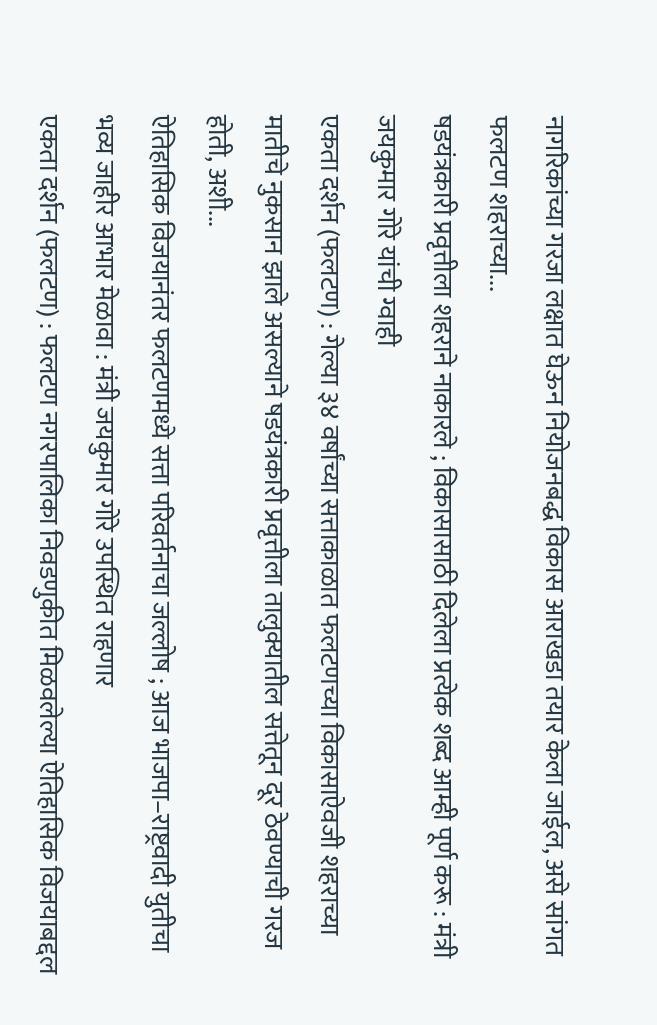नागरिकांच्या गरजा लक्षात घेऊन नियोजनबद्ध विकास आराखडा तयार केला जाईल, असे सांगत फलटण शहराच्या...
षडयंत्रकारी प्रवृत्तीला शहराने नाकारले ; विकासासाठी दिलेला प्रत्येक शब्द आम्ही पूर्ण करू : मंत्री जयकुमार गोरे यांची ग्वाही
एकता दर्शन (फलटण) : गेल्या ३४ वर्षांच्या सत्ताकाळात फलटणच्या विकासाऐवजी शहराच्या मातीचे नुकसान झाले असल्याने षडयंत्रकारी प्रवृत्तीला तालुक्यातील सत्तेतून दूर ठेवण्याची गरज होती, अशी...
ऐतिहासिक विजयानंतर फलटणमध्ये सत्ता परिवर्तनाचा जल्लोष ; आज भाजपा–राष्ट्रवादी युतीचा भव्य जाहीर आभार मेळावा : मंत्री जयकुमार गोरे उपस्थित राहणार
एकता दर्शन (फलटण) : फलटण नगरपालिका निवडणुकीत मिळवलेल्या ऐतिहासिक विजयाबद्दल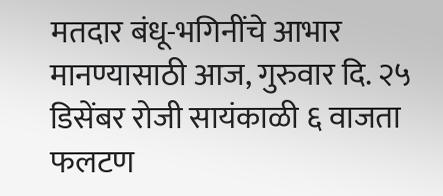मतदार बंधू-भगिनींचे आभार मानण्यासाठी आज, गुरुवार दि. २५ डिसेंबर रोजी सायंकाळी ६ वाजता फलटण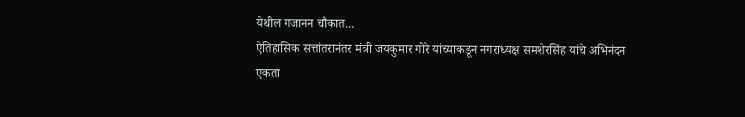येथील गजानन चौकात...
ऐतिहासिक सत्तांतरानंतर मंत्री जयकुमार गोरे यांच्याकडून नगराध्यक्ष समशेरसिंह यांचे अभिनंदन
एकता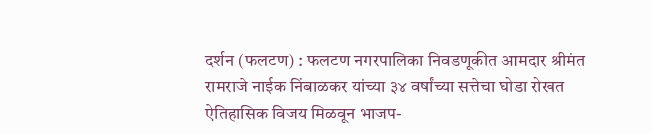दर्शन (फलटण) : फलटण नगरपालिका निवडणूकीत आमदार श्रीमंत रामराजे नाईक निंबाळकर यांच्या ३४ वर्षांच्या सत्तेचा घोडा रोखत ऐतिहासिक विजय मिळवून भाजप-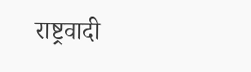राष्ट्रवादी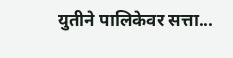युतीने पालिकेवर सत्ता...